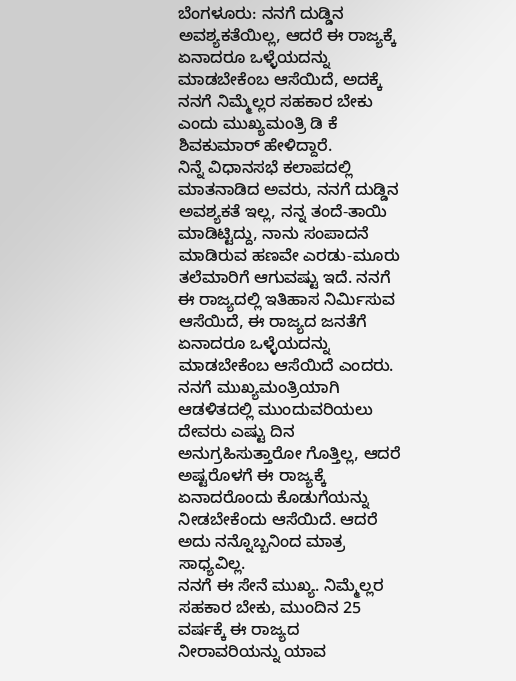ಬೆಂಗಳೂರು: ನನಗೆ ದುಡ್ಡಿನ ಅವಶ್ಯಕತೆಯಿಲ್ಲ, ಆದರೆ ಈ ರಾಜ್ಯಕ್ಕೆ ಏನಾದರೂ ಒಳ್ಳೆಯದನ್ನು ಮಾಡಬೇಕೆಂಬ ಆಸೆಯಿದೆ, ಅದಕ್ಕೆ ನನಗೆ ನಿಮ್ಮೆಲ್ಲರ ಸಹಕಾರ ಬೇಕು ಎಂದು ಮುಖ್ಯಮಂತ್ರಿ ಡಿ ಕೆ ಶಿವಕುಮಾರ್ ಹೇಳಿದ್ದಾರೆ.
ನಿನ್ನೆ ವಿಧಾನಸಭೆ ಕಲಾಪದಲ್ಲಿ ಮಾತನಾಡಿದ ಅವರು, ನನಗೆ ದುಡ್ಡಿನ ಅವಶ್ಯಕತೆ ಇಲ್ಲ, ನನ್ನ ತಂದೆ-ತಾಯಿ ಮಾಡಿಟ್ಟಿದ್ದು, ನಾನು ಸಂಪಾದನೆ ಮಾಡಿರುವ ಹಣವೇ ಎರಡು-ಮೂರು ತಲೆಮಾರಿಗೆ ಆಗುವಷ್ಟು ಇದೆ. ನನಗೆ ಈ ರಾಜ್ಯದಲ್ಲಿ ಇತಿಹಾಸ ನಿರ್ಮಿಸುವ ಆಸೆಯಿದೆ, ಈ ರಾಜ್ಯದ ಜನತೆಗೆ ಏನಾದರೂ ಒಳ್ಳೆಯದನ್ನು ಮಾಡಬೇಕೆಂಬ ಆಸೆಯಿದೆ ಎಂದರು.
ನನಗೆ ಮುಖ್ಯಮಂತ್ರಿಯಾಗಿ ಆಡಳಿತದಲ್ಲಿ ಮುಂದುವರಿಯಲು ದೇವರು ಎಷ್ಟು ದಿನ ಅನುಗ್ರಹಿಸುತ್ತಾರೋ ಗೊತ್ತಿಲ್ಲ, ಆದರೆ ಅಷ್ಟರೊಳಗೆ ಈ ರಾಜ್ಯಕ್ಕೆ ಏನಾದರೊಂದು ಕೊಡುಗೆಯನ್ನು ನೀಡಬೇಕೆಂದು ಆಸೆಯಿದೆ. ಆದರೆ ಅದು ನನ್ನೊಬ್ಬನಿಂದ ಮಾತ್ರ ಸಾಧ್ಯವಿಲ್ಲ.
ನನಗೆ ಈ ಸೇನೆ ಮುಖ್ಯ. ನಿಮ್ಮೆಲ್ಲರ ಸಹಕಾರ ಬೇಕು, ಮುಂದಿನ 25 ವರ್ಷಕ್ಕೆ ಈ ರಾಜ್ಯದ ನೀರಾವರಿಯನ್ನು ಯಾವ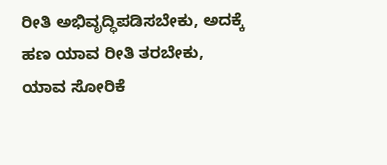ರೀತಿ ಅಭಿವೃದ್ಧಿಪಡಿಸಬೇಕು, ಅದಕ್ಕೆ ಹಣ ಯಾವ ರೀತಿ ತರಬೇಕು, ಯಾವ ಸೋರಿಕೆ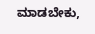ಮಾಡಬೇಕು,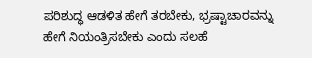ಪರಿಶುದ್ಧ ಆಡಳಿತ ಹೇಗೆ ತರಬೇಕು, ಭ್ರಷ್ಟಾಚಾರವನ್ನು ಹೇಗೆ ನಿಯಂತ್ರಿಸಬೇಕು ಎಂದು ಸಲಹೆ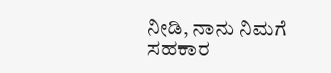ನೀಡಿ, ನಾನು ನಿಮಗೆ ಸಹಕಾರ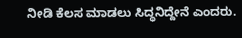ನೀಡಿ ಕೆಲಸ ಮಾಡಲು ಸಿದ್ಧನಿದ್ದೇನೆ ಎಂದರು.